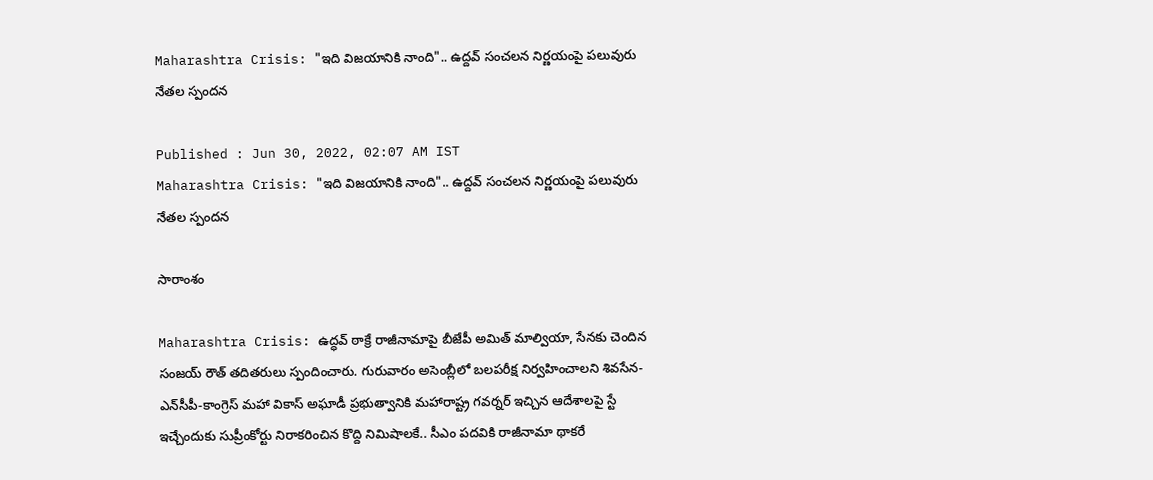Maharashtra Crisis: "ఇది విజయానికి నాంది".. ఉద్ద‌వ్ సంచ‌ల‌న నిర్ణ‌యంపై ప‌లువురు నేతల స్పంద‌న‌

Published : Jun 30, 2022, 02:07 AM IST
Maharashtra Crisis: "ఇది విజయానికి నాంది".. ఉద్ద‌వ్ సంచ‌ల‌న నిర్ణ‌యంపై ప‌లువురు నేతల స్పంద‌న‌

సారాంశం

Maharashtra Crisis: ఉద్ధవ్ ఠాక్రే రాజీనామాపై బీజేపీ అమిత్ మాల్వియా, సేనకు చెందిన సంజయ్ రౌత్ తదితరులు స్పందించారు. గురువారం అసెంబ్లీలో బలపరీక్ష నిర్వహించాలని శివసేన-ఎన్‌సీపీ-కాంగ్రెస్ మహా వికాస్ అఘాడీ ప్రభుత్వానికి మహారాష్ట్ర గవర్నర్ ఇచ్చిన ఆదేశాలపై స్టే ఇచ్చేందుకు సుప్రీంకోర్టు నిరాకరించిన కొద్ది నిమిషాలకే.. సీఎం ప‌ద‌వికి రాజీనామా థాకరే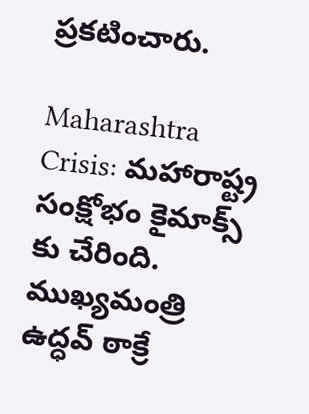ప్రకటించారు.

Maharashtra Crisis: మ‌హారాష్ట్ర సంక్షోభం కైమాక్స్ కు చేరింది. ముఖ్యమంత్రి ఉద్ధవ్ ఠాక్రే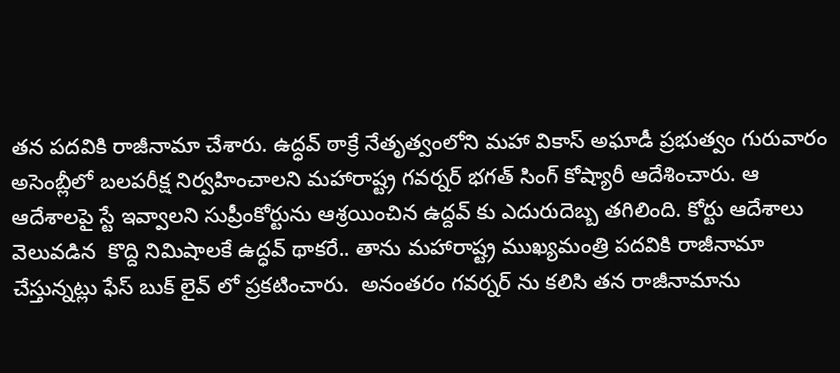తన పదవికి రాజీనామా చేశారు. ఉద్ధవ్ ఠాక్రే నేతృత్వంలోని మహా వికాస్ అఘాడీ ప్రభుత్వం గురువారం అసెంబ్లీలో బలపరీక్ష నిర్వహించాలని మహారాష్ట్ర గవర్నర్ భగత్ సింగ్ కోష్యారీ ఆదేశించారు. ఆ ఆదేశాల‌పై స్టే ఇవ్వాల‌ని సుప్రీంకోర్టును ఆశ్ర‌యించిన ఉద్ద‌వ్ కు ఎదురుదెబ్బ త‌గిలింది. కోర్టు ఆదేశాలు వెలువ‌డిన  కొద్ది నిమిషాలకే ఉద్ధవ్ థాకరే.. తాను మహారాష్ట్ర ముఖ్యమంత్రి పదవికి రాజీనామా చేస్తున్నట్లు ఫేస్ బుక్ లైవ్ లో ప్రకటించారు.  అనంత‌రం గ‌వ‌ర్న‌ర్ ను క‌లిసి త‌న రాజీనామాను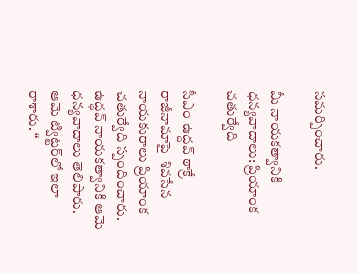సమ‌ర్పించారు.

మీ నాయకత్వానికి ధన్యవాదాలు: ప్రియాంక చతుర్వేది

సీఎం ఉద్ద‌వ్ ఠాక్రే రాజీనామాపై  శివసేన నాయకురాలు ప్రియాంక చతుర్వేది స్పందించారు. ఉద్ధవ్ నాయకత్వానికి ఆమె ధన్యవాదాలు తెలిపారు. ఆమె ట్విట్టర్‌లో ఇలా రాశారు. “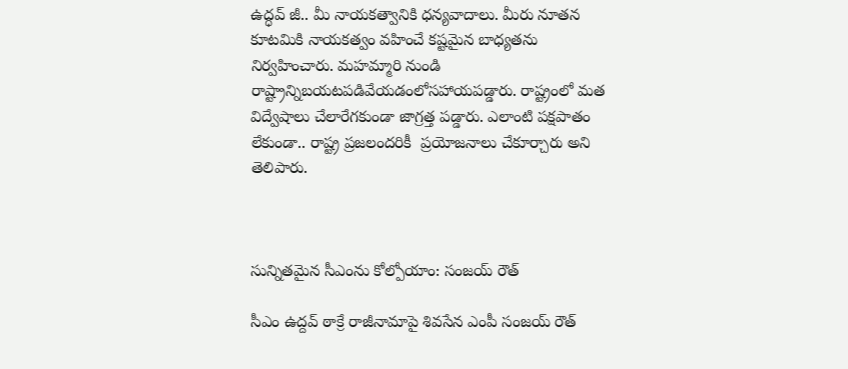ఉద్ధవ్ జీ.. మీ నాయకత్వానికి ధన్యవాదాలు. మీరు నూత‌న కూటమికి నాయకత్వం వహించే కష్టమైన బాధ్య‌త‌ను నిర్వ‌హించారు. మహమ్మారి నుండి రాష్ట్రాన్నిబ‌య‌ట‌ప‌డివేయ‌డంలోసహాయపడ్డారు. రాష్ట్రంలో మత విద్వేషాలు చేలారేగ‌కుండా జాగ్ర‌త్త ప‌డ్డారు. ఎలాంటి పక్షపాతం లేకుండా.. రాష్ట్ర ప్ర‌జలంద‌రికీ  ప్రయోజనాలు చేకూర్చారు అని తెలిపారు.



సున్నితమైన సీఎంను కోల్పోయాం: సంజయ్ రౌత్

సీఎం ఉద్ద‌వ్ ఠాక్రే రాజీనామాపై శివసేన ఎంపీ సంజయ్ రౌత్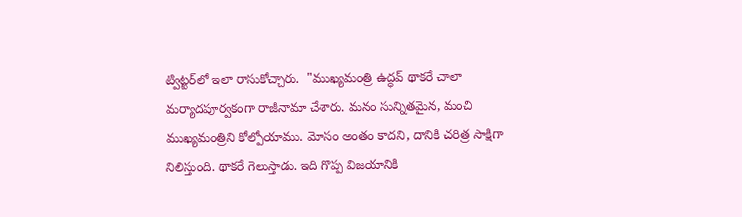ట్విట్టర్‌లో ఇలా రాసుకోచ్చారు.  "ముఖ్యమంత్రి ఉద్ధవ్ థాకరే చాలా మర్యాదపూర్వకంగా రాజీనామా చేశారు. మనం సున్నితమైన, మంచి ముఖ్యమంత్రిని కోల్పోయాము. మోసం అంతం కాదని, దానికి చరిత్ర సాక్షిగా నిలిస్తుంది. థాకరే గెలుస్తాడు. ఇది గొప్ప విజయానికి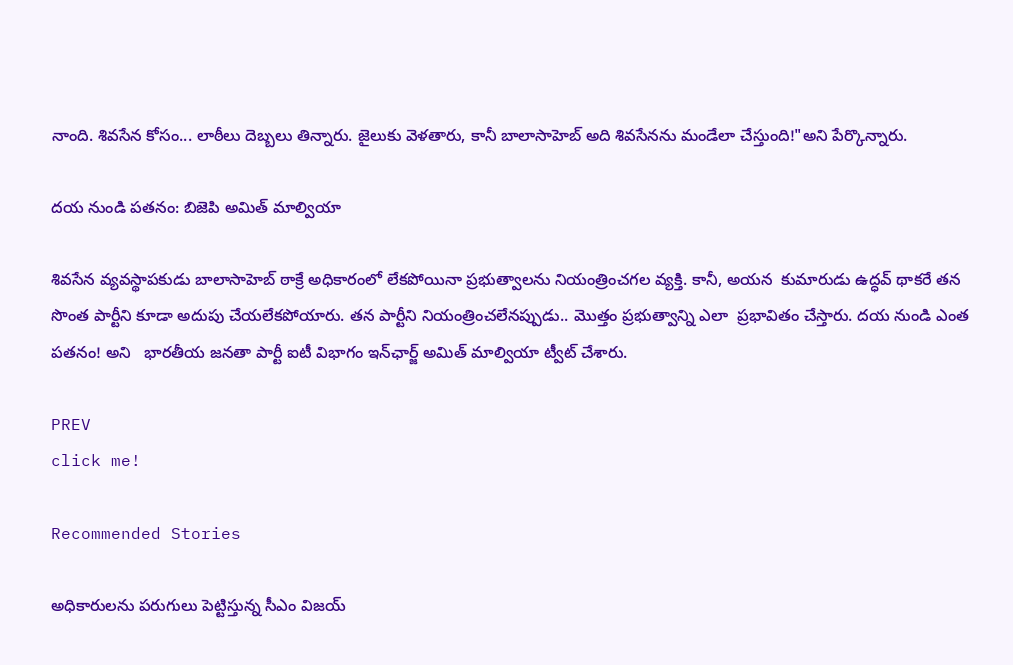నాంది. శివసేన కోసం... లాఠీలు దెబ్బ‌లు తిన్నారు. జైలుకు వెళతారు, కానీ బాలాసాహెబ్ అది శివసేనను మండేలా చేస్తుంది!"అని పేర్కొన్నారు.

దయ నుండి పతనం: బిజెపి అమిత్ మాల్వియా

శివసేన వ్యవస్థాపకుడు బాలాసాహెబ్ ఠాక్రే అధికారంలో లేకపోయినా ప్రభుత్వాలను నియంత్రించగల వ్యక్తి. కానీ, అయ‌న  కుమారుడు ఉద్ధవ్ థాకరే తన సొంత పార్టీని కూడా అదుపు చేయలేకపోయారు. త‌న పార్టీని నియంత్రించలేనప్పుడు.. మొత్తం ప్రభుత్వాన్ని ఎలా  ప్రభావితం చేస్తారు. దయ నుండి ఎంత పతనం! అని   భారతీయ జనతా పార్టీ ఐటీ విభాగం ఇన్‌ఛార్జ్ అమిత్ మాల్వియా ట్వీట్ చేశారు.

PREV
click me!

Recommended Stories

అధికారులను పరుగులు పెట్టిస్తున్న సీఎం విజయ్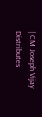| CM Joseph Vijay Distributes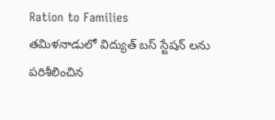Ration to Families
తమిళనాడులో విద్యుత్ బస్ స్టేషన్ లను పరిశీలించిన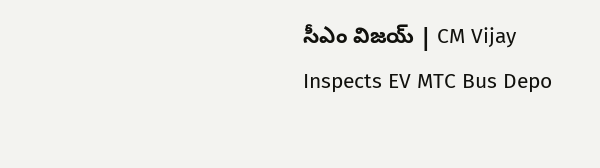సీఎం విజయ్ | CM Vijay Inspects EV MTC Bus Depo